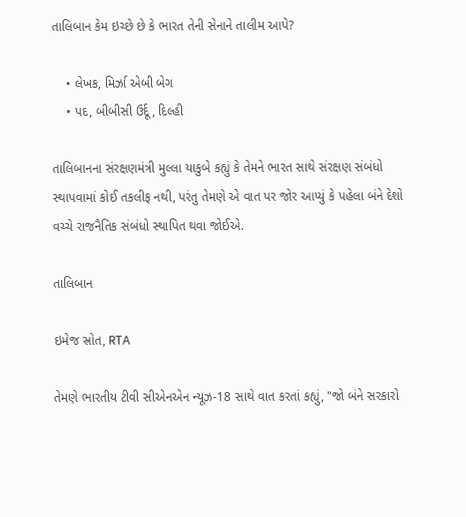તાલિબાન કેમ ઇચ્છે છે કે ભારત તેની સેનાને તાલીમ આપે?

    • લેખક, મિર્ઝા એબી બેગ
    • પદ, બીબીસી ઉર્દૂ, દિલ્હી

તાલિબાનના સંરક્ષણમંત્રી મુલ્લા યાકુબે કહ્યું કે તેમને ભારત સાથે સંરક્ષણ સંબંધો સ્થાપવામાં કોઈ તકલીફ નથી, પરંતુ તેમણે એ વાત પર જોર આપ્યું કે પહેલા બંને દેશો વચ્ચે રાજનૈતિક સંબંધો સ્થાપિત થવા જોઈએ.

તાલિબાન

ઇમેજ સ્રોત, RTA

તેમણે ભારતીય ટીવી સીએનએન ન્યૂઝ-18 સાથે વાત કરતાં કહ્યું, "જો બંને સરકારો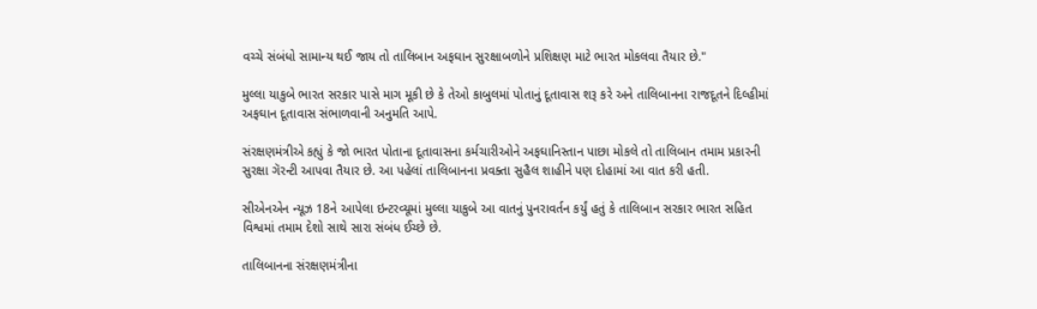વચ્ચે સંબંધો સામાન્ય થઈ જાય તો તાલિબાન અફઘાન સુરક્ષાબળોને પ્રશિક્ષણ માટે ભારત મોકલવા તૈયાર છે."

મુલ્લા યાકુબે ભારત સરકાર પાસે માગ મૂકી છે કે તેઓ કાબુલમાં પોતાનું દૂતાવાસ શરૂ કરે અને તાલિબાનના રાજદૂતને દિલ્હીમાં અફઘાન દૂતાવાસ સંભાળવાની અનુમતિ આપે.

સંરક્ષણમંત્રીએ કહ્યું કે જો ભારત પોતાના દૂતાવાસના કર્મચારીઓને અફઘાનિસ્તાન પાછા મોકલે તો તાલિબાન તમામ પ્રકારની સુરક્ષા ગૅરન્ટી આપવા તૈયાર છે. આ પહેલાં તાલિબાનના પ્રવક્તા સુહૈલ શાહીને પણ દોહામાં આ વાત કરી હતી.

સીએનએન ન્યૂઝ 18ને આપેલા ઇન્ટરવ્યૂમાં મુલ્લા યાકુબે આ વાતનું પુનરાવર્તન કર્યું હતું કે તાલિબાન સરકાર ભારત સહિત વિશ્વમાં તમામ દેશો સાથે સારા સંબંધ ઈચ્છે છે.

તાલિબાનના સંરક્ષણમંત્રીના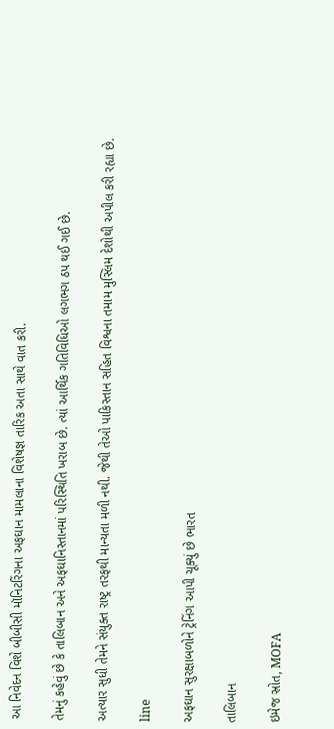આ નિવેદન વિશે બીબીસી મૉનિટરિંગના અફઘાન મામલાના વિશેષજ્ઞ તારિક અતા સાથે વાત કરી.

તેમનું કહેવું છે કે તાલિબાન અને અફઘાનિસ્તાનમાં પરિસ્થિતિ ખરાબ છે. ત્યાં આર્થિક ગતિવિધિઓ લગભગ ઠપ થઈ ગઈ છે.

અત્યાર સુધી તેમને સંયુક્ત રાષ્ટ્ર તરફથી માન્યતા મળી નથી. જેથી તેઓ પાકિસ્તાન સહિત વિશ્વના તમામ મુસ્લિમ દેશોથી અપીલ કરી રહ્યા છે.

line

અફઘાન સુરક્ષાબળોને ટ્રેનિંગ આપી ચૂક્યું છે ભારત

તાલિબાન

ઇમેજ સ્રોત, MOFA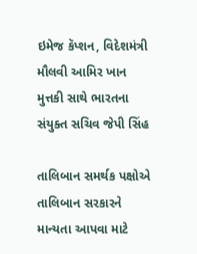ઇમેજ કૅપ્શન, વિદેશમંત્રી મૌલવી આમિર ખાન મુત્તકી સાથે ભારતના સંયુક્ત સચિવ જેપી સિંહ

તાલિબાન સમર્થક પક્ષોએ તાલિબાન સરકારને માન્યતા આપવા માટે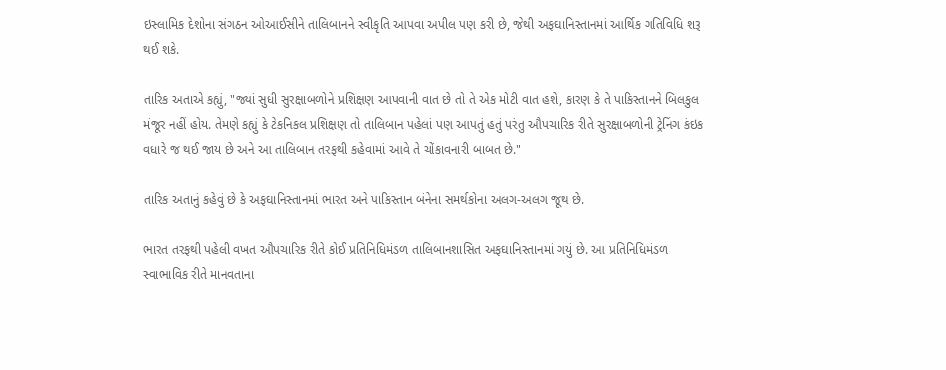ઇસ્લામિક દેશોના સંગઠન ઓઆઈસીને તાલિબાનને સ્વીકૃતિ આપવા અપીલ પણ કરી છે, જેથી અફઘાનિસ્તાનમાં આર્થિક ગતિવિધિ શરૂ થઈ શકે.

તારિક અતાએ કહ્યું, "જ્યાં સુધી સુરક્ષાબળોને પ્રશિક્ષણ આપવાની વાત છે તો તે એક મોટી વાત હશે, કારણ કે તે પાકિસ્તાનને બિલકુલ મંજૂર નહીં હોય. તેમણે કહ્યું કે ટેકનિકલ પ્રશિક્ષણ તો તાલિબાન પહેલાં પણ આપતું હતું પરંતુ ઔપચારિક રીતે સુરક્ષાબળોની ટ્રેનિંગ કંઇક વધારે જ થઈ જાય છે અને આ તાલિબાન તરફથી કહેવામાં આવે તે ચોંકાવનારી બાબત છે."

તારિક અતાનું કહેવું છે કે અફઘાનિસ્તાનમાં ભારત અને પાકિસ્તાન બંનેના સમર્થકોના અલગ-અલગ જૂથ છે.

ભારત તરફથી પહેલી વખત ઔપચારિક રીતે કોઈ પ્રતિનિધિમંડળ તાલિબાનશાસિત અફઘાનિસ્તાનમાં ગયું છે. આ પ્રતિનિધિમંડળ સ્વાભાવિક રીતે માનવતાના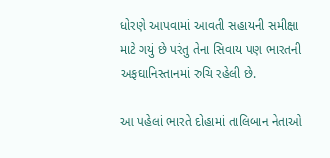ધોરણે આપવામાં આવતી સહાયની સમીક્ષા માટે ગયું છે પરંતુ તેના સિવાય પણ ભારતની અફઘાનિસ્તાનમાં રુચિ રહેલી છે.

આ પહેલાં ભારતે દોહામાં તાલિબાન નેતાઓ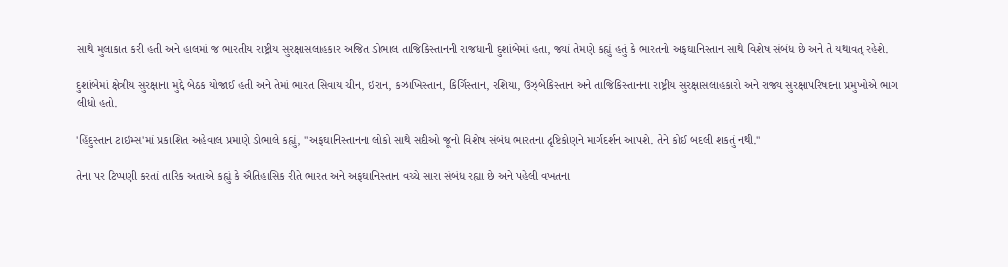સાથે મુલાકાત કરી હતી અને હાલમાં જ ભારતીય રાષ્ટ્રીય સુરક્ષાસલાહકાર અજિત ડોભાલ તાજિકિસ્તાનની રાજધાની દુશાંબેમાં હતા, જ્યાં તેમણે કહ્યું હતું કે ભારતનો અફઘાનિસ્તાન સાથે વિશેષ સંબંધ છે અને તે યથાવત્ રહેશે.

દુશાંબેમાં ક્ષેત્રીય સુરક્ષાના મુદ્દે બેઠક યોજાઈ હતી અને તેમાં ભારત સિવાય ચીન, ઇરાન, કઝાખિસ્તાન, કિર્ગિસ્તાન, રશિયા, ઉઝ્બેકિસ્તાન અને તાજિકિસ્તાનના રાષ્ટ્રીય સુરક્ષાસલાહકારો અને રાજ્ય સુરક્ષાપરિષદના પ્રમુખોએ ભાગ લીધો હતો.

'હિંદુસ્તાન ટાઇમ્સ'માં પ્રકાશિત અહેવાલ પ્રમાણે ડોભાલે કહ્યું, "અફઘાનિસ્તાનના લોકો સાથે સદીઓ જૂનો વિશેષ સંબંધ ભારતના દૃષ્ટિકોણને માર્ગદર્શન આપશે. તેને કોઈ બદલી શકતું નથી."

તેના પર ટિપ્પણી કરતાં તારિક અતાએ કહ્યું કે ઐતિહાસિક રીતે ભારત અને અફઘાનિસ્તાન વચ્ચે સારા સંબંધ રહ્યા છે અને પહેલી વખતના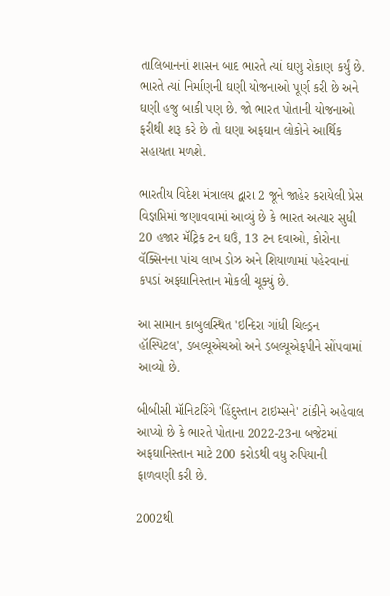તાલિબાનનાં શાસન બાદ ભારતે ત્યાં ઘણુ રોકાણ કર્યું છે. ભારતે ત્યાં નિર્માણની ઘણી યોજનાઓ પૂર્ણ કરી છે અને ઘણી હજુ બાકી પણ છે. જો ભારત પોતાની યોજનાઓ ફરીથી શરૂ કરે છે તો ઘણા અફઘાન લોકોને આર્થિક સહાયતા મળશે.

ભારતીય વિદેશ મંત્રાલય દ્વારા 2 જૂને જાહેર કરાયેલી પ્રેસ વિજ્ઞપ્તિમાં જણાવવામાં આવ્યું છે કે ભારત અત્યાર સુધી 20 હજાર મૅટ્રિક ટન ઘઉં, 13 ટન દવાઓ, કોરોના વૅક્સિનના પાંચ લાખ ડોઝ અને શિયાળામાં પહેરવાનાં કપડાં અફઘાનિસ્તાન મોકલી ચૂક્યું છે.

આ સામાન કાબુલસ્થિત 'ઇન્દિરા ગાંધી ચિલ્ડ્રન હૉસ્પિટલ', ડબલ્યૂએચઓ અને ડબલ્યૂએફપીને સોંપવામાં આવ્યો છે.

બીબીસી મૉનિટરિંગે 'હિંદુસ્તાન ટાઇમ્સને' ટાંકીને અહેવાલ આપ્યો છે કે ભારતે પોતાના 2022-23ના બજેટમાં અફઘાનિસ્તાન માટે 200 કરોડથી વધુ રુપિયાની ફાળવણી કરી છે.

2002થી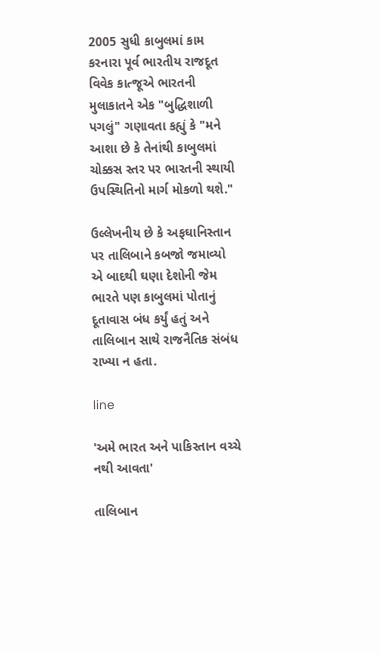2005 સુધી કાબુલમાં કામ કરનારા પૂર્વ ભારતીય રાજદૂત વિવેક કાત્જૂએ ભારતની મુલાકાતને એક "બુદ્ધિશાળી પગલું" ગણાવતા કહ્યું કે "મને આશા છે કે તેનાંથી કાબુલમાં ચોક્કસ સ્તર પર ભારતની સ્થાયી ઉપસ્થિતિનો માર્ગ મોકળો થશે."

ઉલ્લેખનીય છે કે અફઘાનિસ્તાન પર તાલિબાને કબજો જમાવ્યો એ બાદથી ઘણા દેશોની જેમ ભારતે પણ કાબુલમાં પોતાનું દૂતાવાસ બંધ કર્યું હતું અને તાલિબાન સાથે રાજનૈતિક સંબંધ રાખ્યા ન હતા.

line

'અમે ભારત અને પાકિસ્તાન વચ્ચે નથી આવતા'

તાલિબાન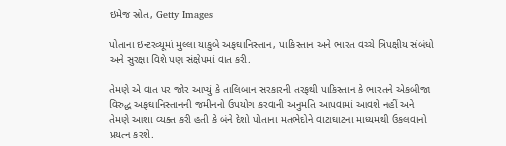ઇમેજ સ્રોત, Getty Images

પોતાના ઇન્ટરવ્યૂમાં મુલ્લા યાકુબે અફઘાનિસ્તાન, પાકિસ્તાન અને ભારત વચ્ચે ત્રિપક્ષીય સંબંધો અને સુરક્ષા વિશે પણ સંક્ષેપમાં વાત કરી.

તેમણે એ વાત પર જોર આપ્યું કે તાલિબાન સરકારની તરફથી પાકિસ્તાન કે ભારતને એકબીજા વિરુદ્ધ અફઘાનિસ્તાનની જમીનનો ઉપયોગ કરવાની અનુમતિ આપવામાં આવશે નહીં અને તેમણે આશા વ્યક્ત કરી હતી કે બંને દેશો પોતાના મતભેદોને વાટાઘાટના માધ્યમથી ઉકલવાનો પ્રયત્ન કરશે.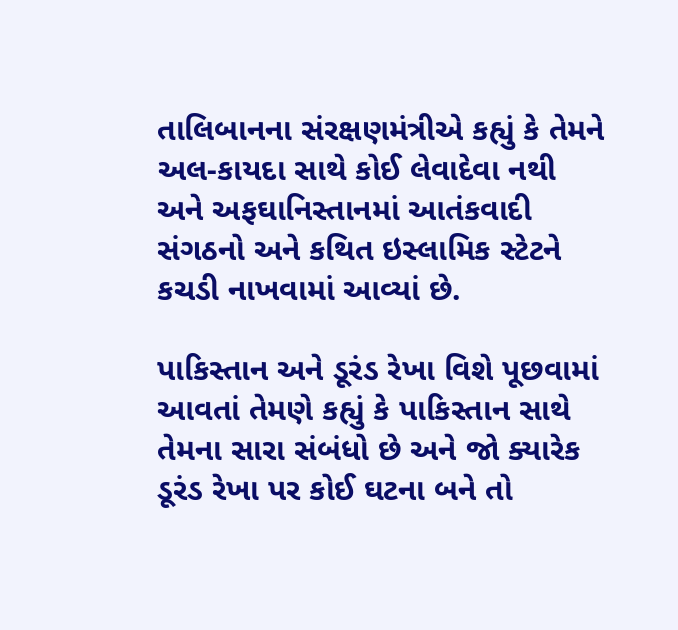તાલિબાનના સંરક્ષણમંત્રીએ કહ્યું કે તેમને અલ-કાયદા સાથે કોઈ લેવાદેવા નથી અને અફઘાનિસ્તાનમાં આતંકવાદી સંગઠનો અને કથિત ઇસ્લામિક સ્ટેટને કચડી નાખવામાં આવ્યાં છે.

પાકિસ્તાન અને ડૂરંડ રેખા વિશે પૂછવામાં આવતાં તેમણે કહ્યું કે પાકિસ્તાન સાથે તેમના સારા સંબંધો છે અને જો ક્યારેક ડૂરંડ રેખા પર કોઈ ઘટના બને તો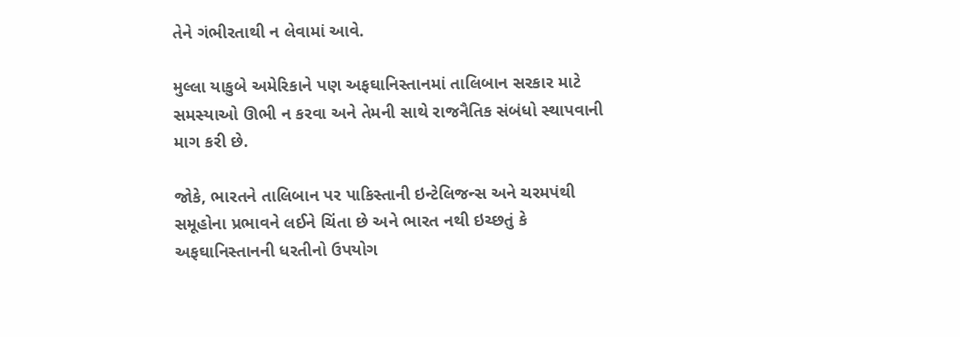તેને ગંભીરતાથી ન લેવામાં આવે.

મુલ્લા યાકુબે અમેરિકાને પણ અફઘાનિસ્તાનમાં તાલિબાન સરકાર માટે સમસ્યાઓ ઊભી ન કરવા અને તેમની સાથે રાજનૈતિક સંબંધો સ્થાપવાની માગ કરી છે.

જોકે, ભારતને તાલિબાન પર પાકિસ્તાની ઇન્ટેલિજન્સ અને ચરમપંથી સમૂહોના પ્રભાવને લઈને ચિંતા છે અને ભારત નથી ઇચ્છતું કે અફઘાનિસ્તાનની ધરતીનો ઉપયોગ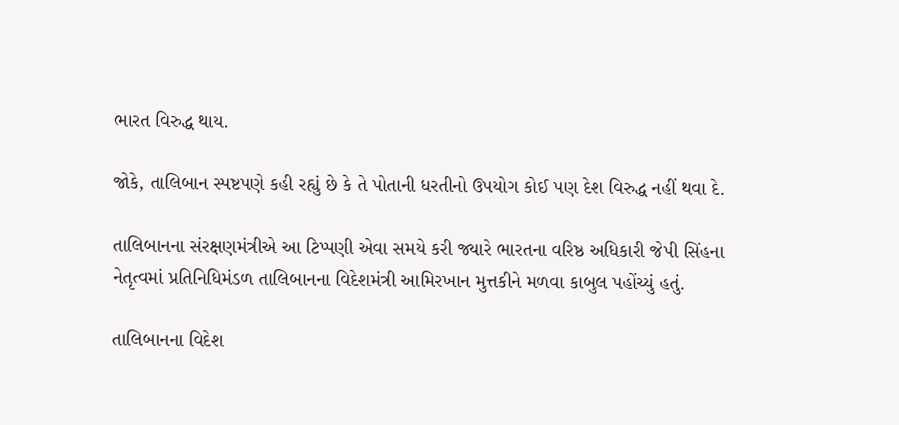ભારત વિરુદ્ધ થાય.

જોકે, તાલિબાન સ્પષ્ટપણે કહી રહ્યું છે કે તે પોતાની ધરતીનો ઉપયોગ કોઈ પણ દેશ વિરુદ્ધ નહીં થવા દે.

તાલિબાનના સંરક્ષણમંત્રીએ આ ટિપ્પણી એવા સમયે કરી જ્યારે ભારતના વરિષ્ઠ અધિકારી જેપી સિંહના નેતૃત્વમાં પ્રતિનિધિમંડળ તાલિબાનના વિદેશમંત્રી આમિરખાન મુત્તકીને મળવા કાબુલ પહોંચ્યું હતું.

તાલિબાનના વિદેશ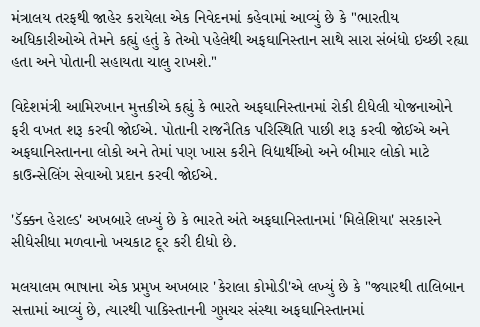મંત્રાલય તરફથી જાહેર કરાયેલા એક નિવેદનમાં કહેવામાં આવ્યું છે કે "ભારતીય અધિકારીઓએ તેમને કહ્યું હતું કે તેઓ પહેલેથી અફઘાનિસ્તાન સાથે સારા સંબંધો ઇચ્છી રહ્યા હતા અને પોતાની સહાયતા ચાલુ રાખશે."

વિદેશમંત્રી આમિરખાન મુત્તકીએ કહ્યું કે ભારતે અફઘાનિસ્તાનમાં રોકી દીધેલી યોજનાઓને ફરી વખત શરૂ કરવી જોઈએ. પોતાની રાજનૈતિક પરિસ્થિતિ પાછી શરૂ કરવી જોઈએ અને અફઘાનિસ્તાનના લોકો અને તેમાં પણ ખાસ કરીને વિદ્યાર્થીઓ અને બીમાર લોકો માટે કાઉન્સેલિંગ સેવાઓ પ્રદાન કરવી જોઈએ.

'ડૅક્કન હેરાલ્ડ' અખબારે લખ્યું છે કે ભારતે અંતે અફઘાનિસ્તાનમાં 'મિલેશિયા' સરકારને સીધેસીધા મળવાનો ખચકાટ દૂર કરી દીધો છે.

મલયાલમ ભાષાના એક પ્રમુખ અખબાર 'કેરાલા કોમોડી'એ લખ્યું છે કે "જ્યારથી તાલિબાન સત્તામાં આવ્યું છે, ત્યારથી પાકિસ્તાનની ગુપ્તચર સંસ્થા અફઘાનિસ્તાનમાં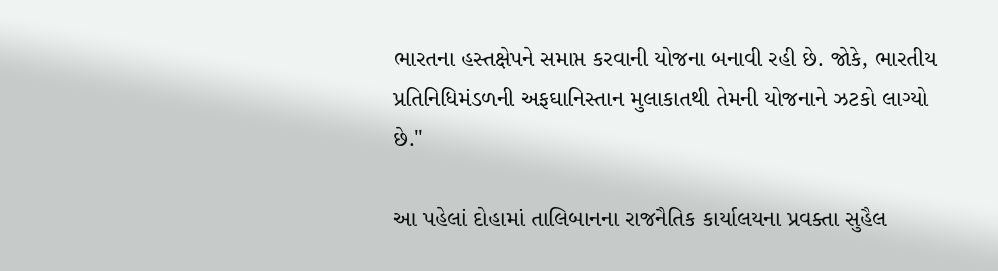ભારતના હસ્તક્ષેપને સમાપ્ત કરવાની યોજના બનાવી રહી છે. જોકે, ભારતીય પ્રતિનિધિમંડળની અફઘાનિસ્તાન મુલાકાતથી તેમની યોજનાને ઝટકો લાગ્યો છે."

આ પહેલાં દોહામાં તાલિબાનના રાજનૈતિક કાર્યાલયના પ્રવક્તા સુહૈલ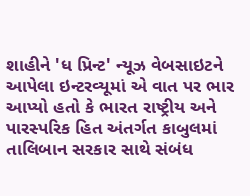શાહીને 'ધ પ્રિન્ટ' ન્યૂઝ વેબસાઇટને આપેલા ઇન્ટરવ્યૂમાં એ વાત પર ભાર આપ્યો હતો કે ભારત રાષ્ટ્રીય અને પારસ્પરિક હિત અંતર્ગત કાબુલમાં તાલિબાન સરકાર સાથે સંબંધ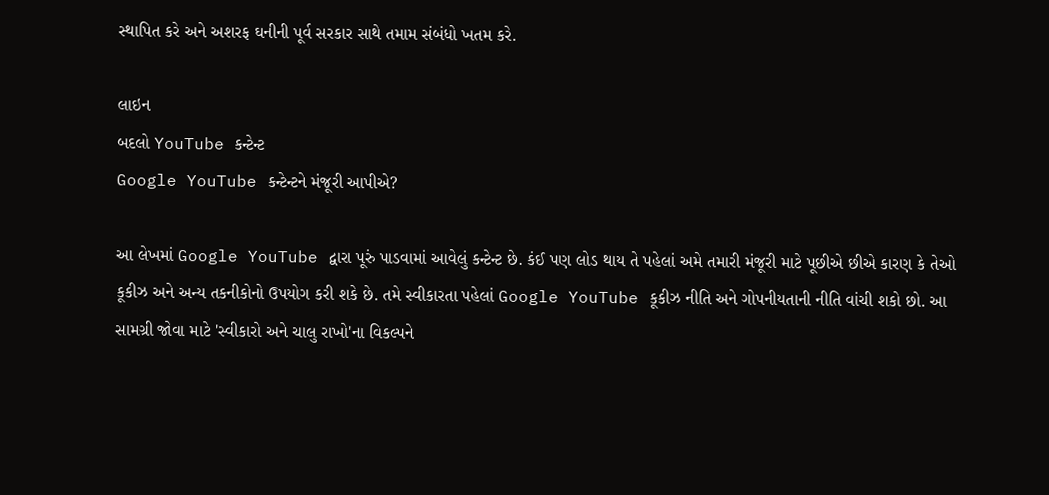સ્થાપિત કરે અને અશરફ ઘનીની પૂર્વ સરકાર સાથે તમામ સંબંધો ખતમ કરે.

લાઇન
બદલો YouTube કન્ટેન્ટ
Google YouTube કન્ટેન્ટને મંજૂરી આપીએ?

આ લેખમાં Google YouTube દ્વારા પૂરું પાડવામાં આવેલું કન્ટેન્ટ છે. કંઈ પણ લોડ થાય તે પહેલાં અમે તમારી મંજૂરી માટે પૂછીએ છીએ કારણ કે તેઓ કૂકીઝ અને અન્ય તકનીકોનો ઉપયોગ કરી શકે છે. તમે સ્વીકારતા પહેલાં Google YouTube કૂકીઝ નીતિ અને ગોપનીયતાની નીતિ વાંચી શકો છો. આ સામગ્રી જોવા માટે 'સ્વીકારો અને ચાલુ રાખો'ના વિકલ્પને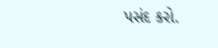પસંદ કરો.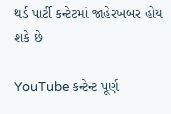થર્ડ પાર્ટી કન્ટેટમાં જાહેરખબર હોય શકે છે

YouTube કન્ટેન્ટ પૂર્ણ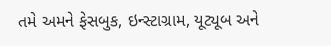તમે અમને ફેસબુક, ઇન્સ્ટાગ્રામ, યૂટ્યૂબ અને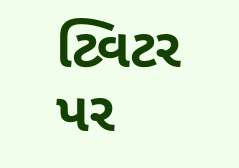ટ્વિટર પર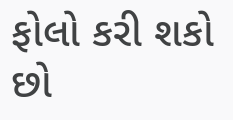ફોલો કરી શકો છો